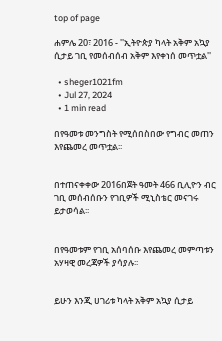top of page

ሐምሌ 20፣ 2016 - ''ኢትዮጵያ ካላት አቅም አኳያ ሲታይ ገቢ የመሰብሰብ አቅም እየቀነሰ መጥቷል''

  • sheger1021fm
  • Jul 27, 2024
  • 1 min read

በየዓመቱ መንግስት የሚሰበስበው የግብር መጠን እየጨመረ መጥቷል፡፡


በተጠናቀቀው 2016በጀት ዓመት 466 ቢሊዮን ብር ገቢ መሰብሰቡን የገቢዎች ሚኒስቴር መናገሩ ይታወሳል፡፡


በየዓመቱም የገቢ አሰባሰቡ እየጨመረ መምጣቱን አሃዛዊ መረጃዎች ያሳያሉ፡፡


ይሁን እንጂ ሀገሪቱ ካላት አቅም አኳያ ሲታይ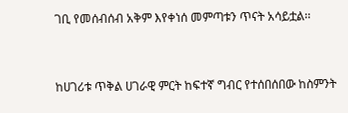ገቢ የመሰብሰብ አቅም እየቀነሰ መምጣቱን ጥናት አሳይቷል፡፡


ከሀገሪቱ ጥቅል ሀገራዊ ምርት ከፍተኛ ግብር የተሰበሰበው ከስምንት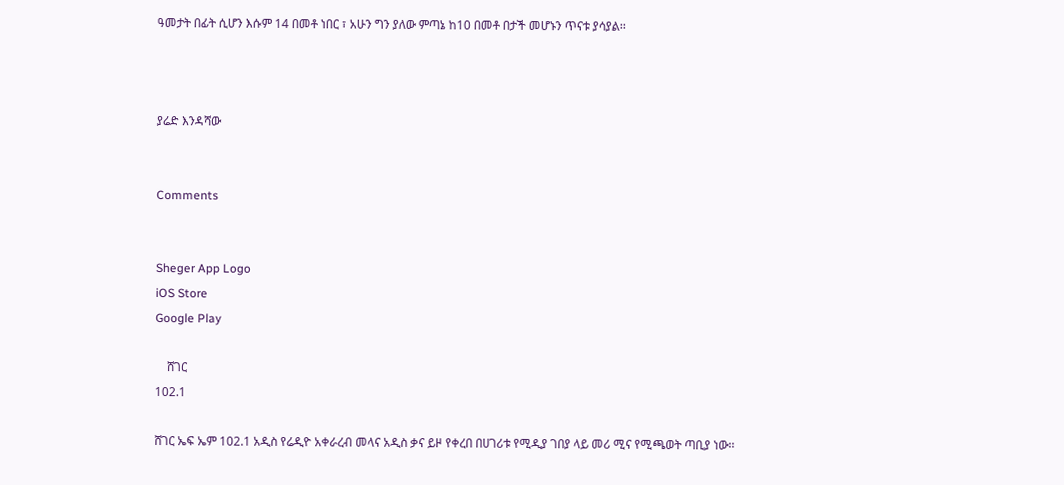ዓመታት በፊት ሲሆን እሱም 14 በመቶ ነበር ፣ አሁን ግን ያለው ምጣኔ ከ10 በመቶ በታች መሆኑን ጥናቱ ያሳያል፡፡



ያሬድ እንዳሻው


Comments


Sheger App Logo
iOS Store
Google Play

    ሸገር
102.1

ሸገር ኤፍ ኤም 102.1 አዲስ የሬዲዮ አቀራረብ መላና አዲስ ቃና ይዞ የቀረበ በሀገሪቱ የሚዲያ ገበያ ላይ መሪ ሚና የሚጫወት ጣቢያ ነው፡፡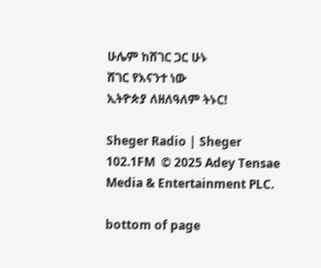ሁሌም ከሸገር ጋር ሁኑ
ሸገር የእናንተ ነው
ኢትዮጵያ ለዘለዓለም ትኑር!

Sheger Radio | Sheger 102.1FM  © 2025 Adey Tensae Media & Entertainment PLC.

bottom of page